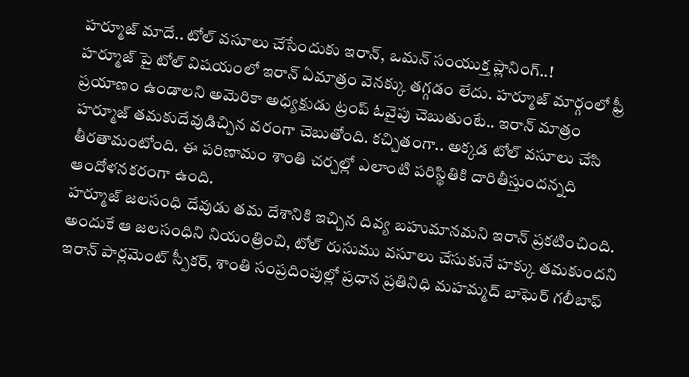హర్మూజ్ మాదే.. టోల్ వసూలు చేసేందుకు ఇరాన్, ఒమన్ సంయుక్త ప్లానింగ్..!
హర్మూజ్ పై టోల్ విషయంలో ఇరాన్ ఏమాత్రం వెనక్కు తగ్గడం లేదు. హర్మూజ్ మార్గంలో ఫ్రీ ప్రయాణం ఉండాలని అమెరికా అధ్యక్షుడు ట్రంప్ ఓవైపు చెబుతుంటే.. ఇరాన్ మాత్రం హర్మూజ్ తమకుదేవుడిచ్చిన వరంగా చెబుతోంది. కచ్చితంగా.. అక్కడ టోల్ వసూలు చేసి తీరతామంటోంది. ఈ పరిణామం శాంతి చర్చల్లో ఎలాంటి పరిస్థితికి దారితీస్తుందన్నది ఆందోళనకరంగా ఉంది.
హర్మూజ్ జలసంధి దేవుడు తమ దేశానికి ఇచ్చిన దివ్య బహుమానమని ఇరాన్ ప్రకటించింది. అందుకే ఆ జలసంధిని నియంత్రించి, టోల్ రుసుము వసూలు చేసుకునే హక్కు తమకుందని ఇరాన్ పార్లమెంట్ స్పీకర్, శాంతి సంప్రదింపుల్లో ప్రధాన ప్రతినిధి మహమ్మద్ బాఘెర్ గలీబాఫ్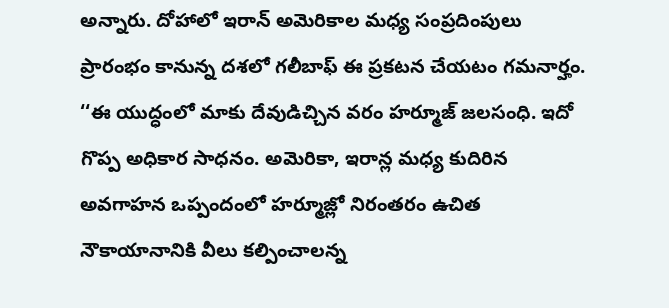అన్నారు. దోహాలో ఇరాన్ అమెరికాల మధ్య సంప్రదింపులు ప్రారంభం కానున్న దశలో గలీబాఫ్ ఈ ప్రకటన చేయటం గమనార్హం. ‘‘ఈ యుద్ధంలో మాకు దేవుడిచ్చిన వరం హర్మూజ్ జలసంధి. ఇదో గొప్ప అధికార సాధనం. అమెరికా, ఇరాన్ల మధ్య కుదిరిన అవగాహన ఒప్పందంలో హర్మూజ్లో నిరంతరం ఉచిత నౌకాయానానికి వీలు కల్పించాలన్న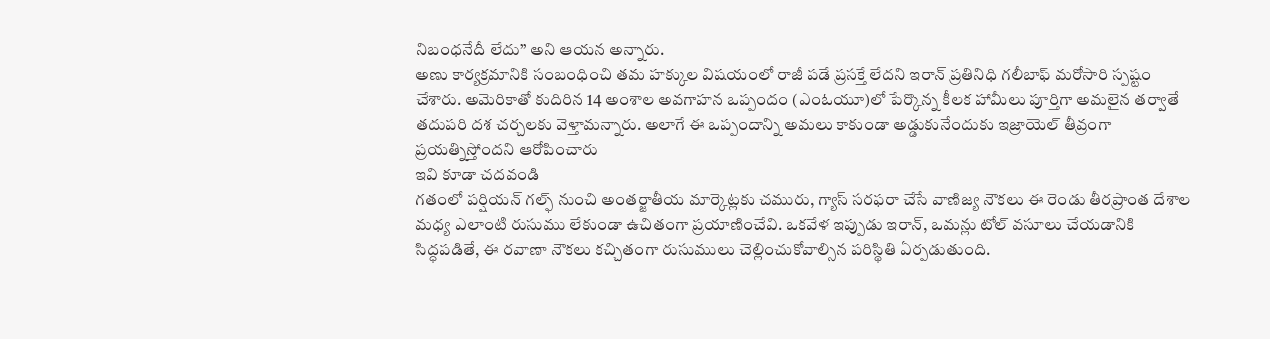నిబంధనేదీ లేదు’’ అని ఆయన అన్నారు.
అణు కార్యక్రమానికి సంబంధించి తమ హక్కుల విషయంలో రాజీ పడే ప్రసక్తే లేదని ఇరాన్ ప్రతినిధి గలీబాఫ్ మరోసారి స్పష్టం చేశారు. అమెరికాతో కుదిరిన 14 అంశాల అవగాహన ఒప్పందం (ఎంఓయూ)లో పేర్కొన్న కీలక హామీలు పూర్తిగా అమలైన తర్వాతే తదుపరి దశ చర్చలకు వెళ్తామన్నారు. అలాగే ఈ ఒప్పందాన్ని అమలు కాకుండా అడ్డుకునేందుకు ఇజ్రాయెల్ తీవ్రంగా ప్రయత్నిస్తోందని ఆరోపించారు
ఇవి కూడా చదవండి
గతంలో పర్షియన్ గల్ఫ్ నుంచి అంతర్జాతీయ మార్కెట్లకు చమురు, గ్యాస్ సరఫరా చేసే వాణిజ్య నౌకలు ఈ రెండు తీరప్రాంత దేశాల మధ్య ఎలాంటి రుసుము లేకుండా ఉచితంగా ప్రయాణించేవి. ఒకవేళ ఇప్పుడు ఇరాన్, ఒమన్లు టోల్ వసూలు చేయడానికి సిద్ధపడితే, ఈ రవాణా నౌకలు కచ్చితంగా రుసుములు చెల్లించుకోవాల్సిన పరిస్థితి ఏర్పడుతుంది.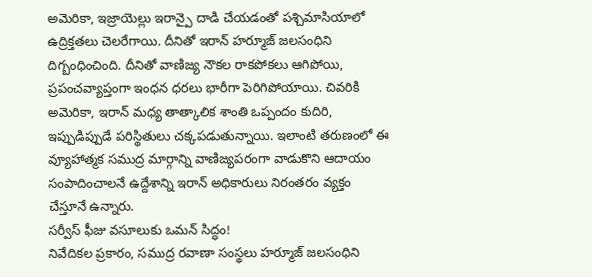అమెరికా, ఇజ్రాయెల్లు ఇరాన్పై దాడి చేయడంతో పశ్చిమాసియాలో ఉద్రిక్తతలు చెలరేగాయి. దీనితో ఇరాన్ హర్మూజ్ జలసంధిని దిగ్బంధించింది. దీనితో వాణిజ్య నౌకల రాకపోకలు ఆగిపోయి, ప్రపంచవ్యాప్తంగా ఇంధన ధరలు భారీగా పెరిగిపోయాయి. చివరికి అమెరికా, ఇరాన్ మధ్య తాత్కాలిక శాంతి ఒప్పందం కుదిరి, ఇప్పుడిప్పుడే పరిస్థితులు చక్కపడుతున్నాయి. ఇలాంటి తరుణంలో ఈ వ్యూహాత్మక సముద్ర మార్గాన్ని వాణిజ్యపరంగా వాడుకొని ఆదాయం సంపాదించాలనే ఉద్దేశాన్ని ఇరాన్ అధికారులు నిరంతరం వ్యక్తం చేస్తూనే ఉన్నారు.
సర్వీస్ ఫీజు వసూలుకు ఒమన్ సిద్ధం!
నివేదికల ప్రకారం, సముద్ర రవాణా సంస్థలు హర్మూజ్ జలసంధిని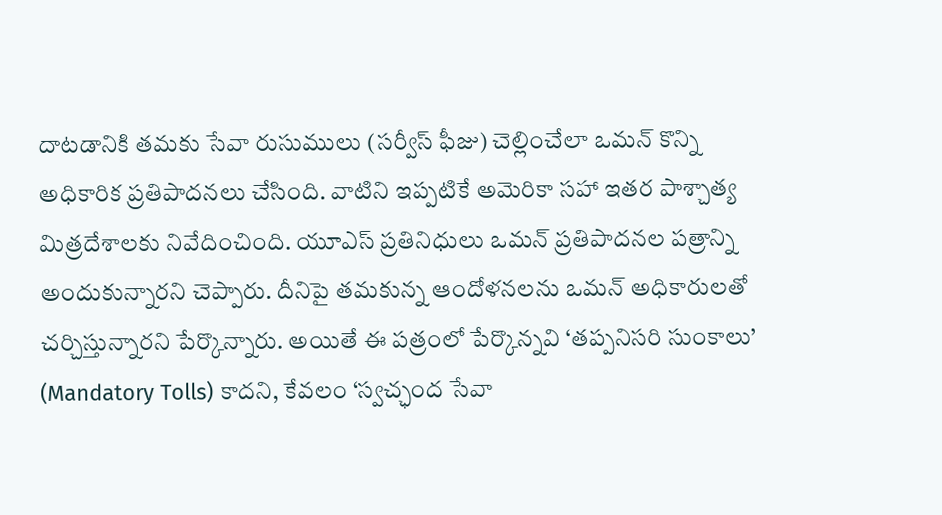దాటడానికి తమకు సేవా రుసుములు (సర్వీస్ ఫీజు) చెల్లించేలా ఒమన్ కొన్ని అధికారిక ప్రతిపాదనలు చేసింది. వాటిని ఇప్పటికే అమెరికా సహా ఇతర పాశ్చాత్య మిత్రదేశాలకు నివేదించింది. యూఎస్ ప్రతినిధులు ఒమన్ ప్రతిపాదనల పత్రాన్ని అందుకున్నారని చెప్పారు. దీనిపై తమకున్న ఆందోళనలను ఒమన్ అధికారులతో చర్చిస్తున్నారని పేర్కొన్నారు. అయితే ఈ పత్రంలో పేర్కొన్నవి ‘తప్పనిసరి సుంకాలు’ (Mandatory Tolls) కాదని, కేవలం ‘స్వచ్ఛంద సేవా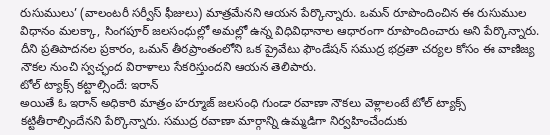రుసుములు’ (వాలంటరీ సర్వీస్ ఫీజులు) మాత్రమేనని ఆయన పేర్కొన్నారు. ఒమన్ రూపొందించిన ఈ రుసుముల విధానం మలక్కా, సింగపూర్ జలసంధుల్లో అమల్లో ఉన్న విధివిధానాల ఆధారంగా రూపొందించారు అని పేర్కొన్నారు. దీని ప్రతిపాదనల ప్రకారం, ఒమన్ తీరప్రాంతంలోని ఒక ప్రైవేటు ఫౌండేషన్ సముద్ర భద్రతా చర్యల కోసం ఈ వాణిజ్య నౌకల నుంచి స్వచ్ఛంద విరాళాలు సేకరిస్తుందని ఆయన తెలిపారు.
టోల్ ట్యాక్స్ కట్టాల్సిందే: ఇరాన్
అయితే ఓ ఇరాన్ అధికారి మాత్రం హర్మూజ్ జలసంధి గుండా రవాణా నౌకలు వెళ్లాలంటే టోల్ ట్యాక్స్ కట్టితీరాల్సిందేనని పేర్కొన్నారు. సముద్ర రవాణా మార్గాన్ని ఉమ్మడిగా నిర్వహించేందుకు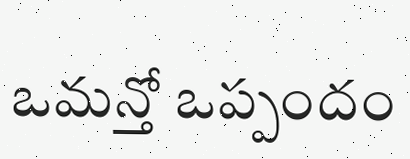ఒమన్తో ఒప్పందం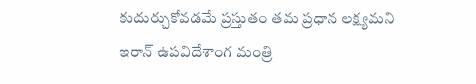కుదుర్చుకోవడమే ప్రస్తుతం తమ ప్రధాన లక్ష్యమని ఇరాన్ ఉపవిదేశాంగ మంత్రి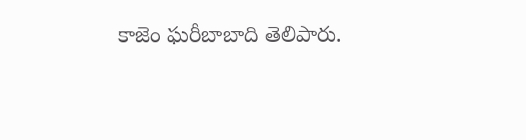కాజెం ఘరీబాబాది తెలిపారు.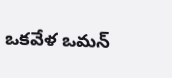ఒకవేళ ఒమన్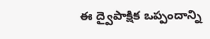ఈ ద్వైపాక్షిక ఒప్పందాన్ని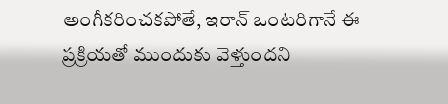అంగీకరించకపోతే, ఇరాన్ ఒంటరిగానే ఈ ప్రక్రియతో ముందుకు వెళ్తుందని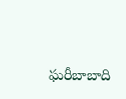ఘరీబాబాది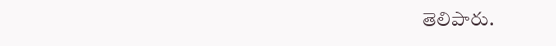తెలిపారు.